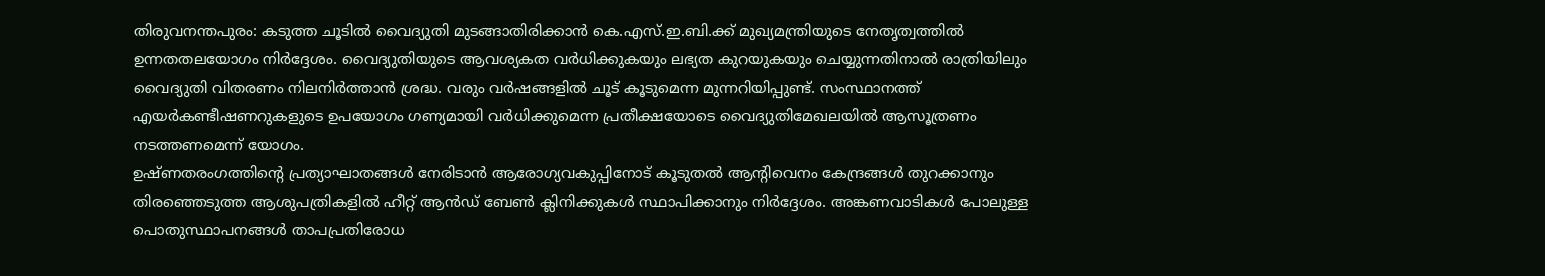തിരുവനന്തപുരം: കടുത്ത ചൂടിൽ വൈദ്യുതി മുടങ്ങാതിരിക്കാൻ കെ.എസ്.ഇ.ബി.ക്ക് മുഖ്യമന്ത്രിയുടെ നേതൃത്വത്തിൽ ഉന്നതതലയോഗം നിർദ്ദേശം. വൈദ്യുതിയുടെ ആവശ്യകത വർധിക്കുകയും ലഭ്യത കുറയുകയും ചെയ്യുന്നതിനാൽ രാത്രിയിലും വൈദ്യുതി വിതരണം നിലനിർത്താൻ ശ്രദ്ധ. വരും വർഷങ്ങളിൽ ചൂട് കൂടുമെന്ന മുന്നറിയിപ്പുണ്ട്. സംസ്ഥാനത്ത് എയർകണ്ടീഷണറുകളുടെ ഉപയോഗം ഗണ്യമായി വർധിക്കുമെന്ന പ്രതീക്ഷയോടെ വൈദ്യുതിമേഖലയിൽ ആസൂത്രണം നടത്തണമെന്ന് യോഗം.
ഉഷ്ണതരംഗത്തിന്റെ പ്രത്യാഘാതങ്ങൾ നേരിടാൻ ആരോഗ്യവകുപ്പിനോട് കൂടുതൽ ആന്റിവെനം കേന്ദ്രങ്ങൾ തുറക്കാനും തിരഞ്ഞെടുത്ത ആശുപത്രികളിൽ ഹീറ്റ് ആൻഡ് ബേൺ ക്ലിനിക്കുകൾ സ്ഥാപിക്കാനും നിർദ്ദേശം. അങ്കണവാടികൾ പോലുള്ള പൊതുസ്ഥാപനങ്ങൾ താപപ്രതിരോധ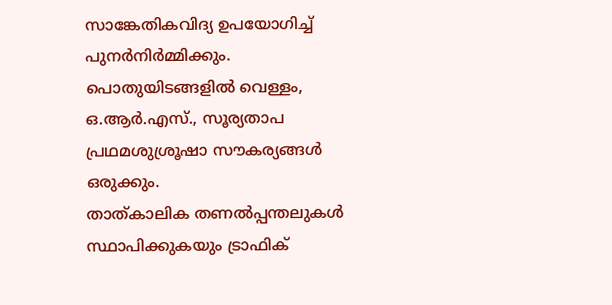സാങ്കേതികവിദ്യ ഉപയോഗിച്ച് പുനർനിർമ്മിക്കും. പൊതുയിടങ്ങളിൽ വെള്ളം, ഒ.ആർ.എസ്., സൂര്യതാപ പ്രഥമശുശ്രൂഷാ സൗകര്യങ്ങൾ ഒരുക്കും.
താത്കാലിക തണൽപ്പന്തലുകൾ സ്ഥാപിക്കുകയും ട്രാഫിക്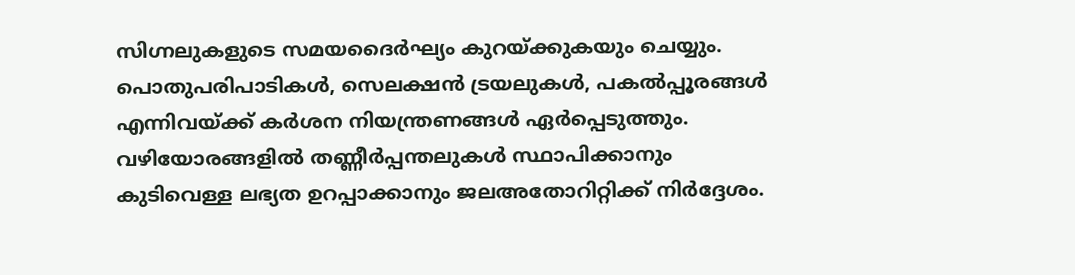സിഗ്നലുകളുടെ സമയദൈർഘ്യം കുറയ്ക്കുകയും ചെയ്യും. പൊതുപരിപാടികൾ, സെലക്ഷൻ ട്രയലുകൾ, പകൽപ്പൂരങ്ങൾ എന്നിവയ്ക്ക് കർശന നിയന്ത്രണങ്ങൾ ഏർപ്പെടുത്തും. വഴിയോരങ്ങളിൽ തണ്ണീർപ്പന്തലുകൾ സ്ഥാപിക്കാനും കുടിവെള്ള ലഭ്യത ഉറപ്പാക്കാനും ജലഅതോറിറ്റിക്ക് നിർദ്ദേശം.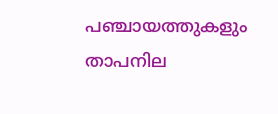പഞ്ചായത്തുകളും താപനില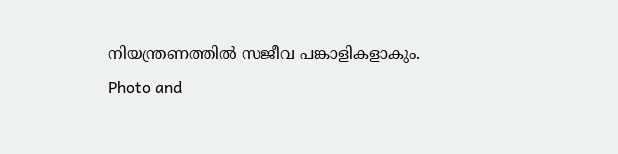നിയന്ത്രണത്തിൽ സജീവ പങ്കാളികളാകും.
Photo and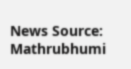News Source: Mathrubhumi